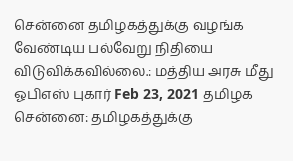சென்னை தமிழகத்துக்கு வழங்க வேண்டிய பல்வேறு நிதியை விடுவிக்கவில்லை.: மத்திய அரசு மீது ஓபிஎஸ் புகார் Feb 23, 2021 தமிழக சென்னை: தமிழகத்துக்கு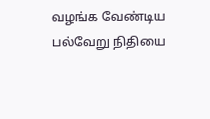வழங்க வேண்டிய பல்வேறு நிதியை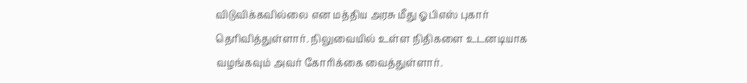விடுவிக்கவில்லை என மத்திய அரசு மீது ஓபிஎஸ் புகார் தெரிவித்துள்ளார். நிலுவையில் உள்ள நிதிகளை உடனடியாக வழங்கவும் அவர் கோரிக்கை வைத்துள்ளார்.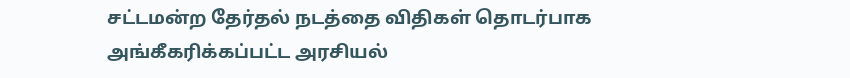சட்டமன்ற தேர்தல் நடத்தை விதிகள் தொடர்பாக அங்கீகரிக்கப்பட்ட அரசியல்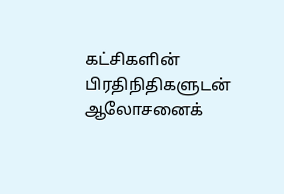கட்சிகளின் பிரதிநிதிகளுடன் ஆலோசனைக்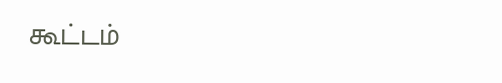கூட்டம்